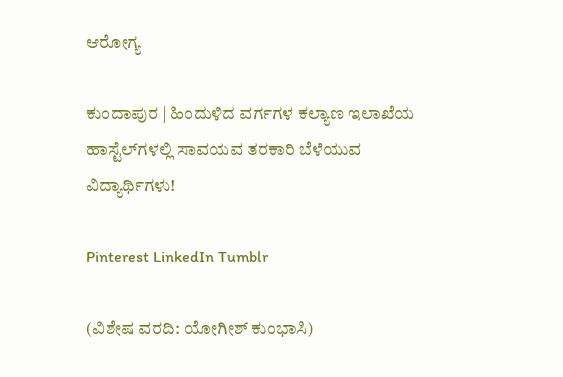ಆರೋಗ್ಯ

ಕುಂದಾಪುರ | ಹಿಂದುಳಿದ ವರ್ಗಗಳ ಕಲ್ಯಾಣ ಇಲಾಖೆಯ ಹಾಸ್ಟೆಲ್‌ಗಳಲ್ಲಿ ಸಾವಯವ ತರಕಾರಿ ಬೆಳೆಯುವ ವಿದ್ಯಾರ್ಥಿಗಳು!

Pinterest LinkedIn Tumblr

(ವಿಶೇಷ ವರದಿ: ಯೋಗೀಶ್ ಕುಂಭಾಸಿ)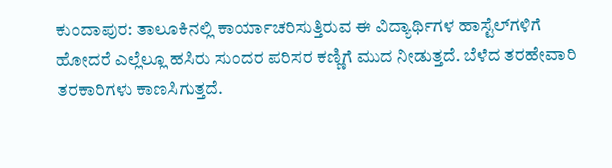ಕುಂದಾಪುರ: ತಾಲೂಕಿನಲ್ಲಿ ಕಾರ್ಯಾಚರಿಸುತ್ತಿರುವ ಈ ವಿದ್ಯಾರ್ಥಿಗಳ ಹಾಸ್ಟೆಲ್‌ಗಳಿಗೆ ಹೋದರೆ ಎಲ್ಲೆಲ್ಲೂ ಹಸಿರು ಸುಂದರ ಪರಿಸರ ಕಣ್ಣಿಗೆ ಮುದ ನೀಡುತ್ತದೆ. ಬೆಳೆದ ತರಹೇವಾರಿ ತರಕಾರಿಗಳು ಕಾಣಸಿಗುತ್ತದೆ.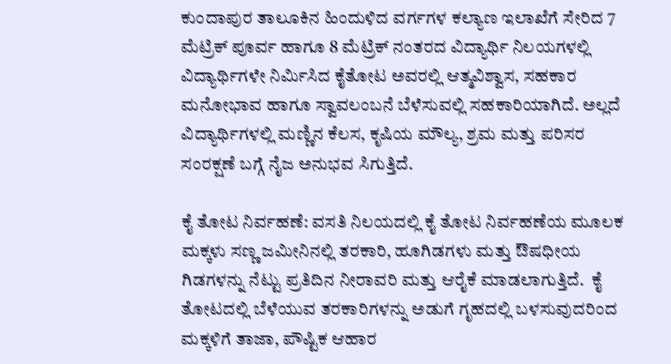ಕುಂದಾಪುರ ತಾಲೂಕಿನ ಹಿಂದುಳಿದ ವರ್ಗಗಳ ಕಲ್ಯಾಣ ಇಲಾಖೆಗೆ ಸೇರಿದ 7 ಮೆಟ್ರಿಕ್ ಪೂರ್ವ ಹಾಗೂ 8 ಮೆಟ್ರಿಕ್ ನಂತರದ ವಿದ್ಯಾರ್ಥಿ ನಿಲಯಗಳಲ್ಲಿ ವಿದ್ಯಾರ್ಥಿಗಳೇ ನಿರ್ಮಿಸಿದ ಕೈತೋಟ ಅವರಲ್ಲಿ ಆತ್ಮವಿಶ್ವಾಸ, ಸಹಕಾರ ಮನೋಭಾವ ಹಾಗೂ ಸ್ವಾವಲಂಬನೆ ಬೆಳೆಸುವಲ್ಲಿ ಸಹಕಾರಿಯಾಗಿದೆ. ಅಲ್ಲದೆ ವಿದ್ಯಾರ್ಥಿಗಳಲ್ಲಿ ಮಣ್ಣಿನ ಕೆಲಸ, ಕೃಷಿಯ ಮೌಲ್ಯ, ಶ್ರಮ ಮತ್ತು ಪರಿಸರ ಸಂರಕ್ಷಣೆ ಬಗ್ಗೆ ನೈಜ ಅನುಭವ ಸಿಗುತ್ತಿದೆ.

ಕೈ ತೋಟ ನಿರ್ವಹಣೆ: ವಸತಿ ನಿಲಯದಲ್ಲಿ ಕೈ ತೋಟ ನಿರ್ವಹಣೆಯ ಮೂಲಕ ಮಕ್ಕಳು ಸಣ್ಣ ಜಮೀನಿನಲ್ಲಿ ತರಕಾರಿ, ಹೂಗಿಡಗಳು ಮತ್ತು ಔಷಧೀಯ ಗಿಡಗಳನ್ನು ನೆಟ್ಟು ಪ್ರತಿದಿನ ನೀರಾವರಿ ಮತ್ತು ಆರೈಕೆ ಮಾಡಲಾಗುತ್ತಿದೆ.  ಕೈ ತೋಟದಲ್ಲಿ ಬೆಳೆಯುವ ತರಕಾರಿಗಳನ್ನು ಅಡುಗೆ ಗೃಹದಲ್ಲಿ ಬಳಸುವುದರಿಂದ ಮಕ್ಕಳಿಗೆ ತಾಜಾ, ಪೌಷ್ಟಿಕ ಆಹಾರ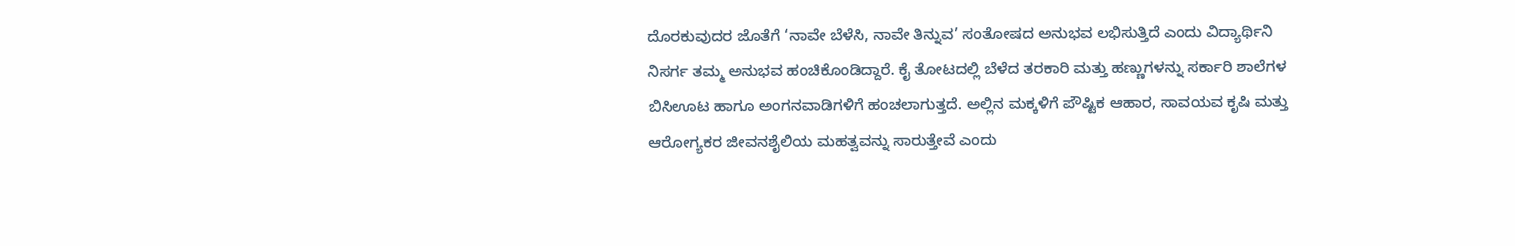ದೊರಕುವುದರ ಜೊತೆಗೆ ‘ನಾವೇ ಬೆಳೆಸಿ, ನಾವೇ ತಿನ್ನುವ’ ಸಂತೋಷದ ಅನುಭವ ಲಭಿಸುತ್ತಿದೆ ಎಂದು ವಿದ್ಯಾರ್ಥಿನಿ ನಿಸರ್ಗ ತಮ್ಮ ಅನುಭವ ಹಂಚಿಕೊಂಡಿದ್ದಾರೆ. ಕೈ ತೋಟದಲ್ಲಿ ಬೆಳೆದ ತರಕಾರಿ ಮತ್ತು ಹಣ್ಣುಗಳನ್ನು ಸರ್ಕಾರಿ ಶಾಲೆಗಳ ಬಿಸಿಊಟ ಹಾಗೂ ಅಂಗನವಾಡಿಗಳಿಗೆ ಹಂಚಲಾಗುತ್ತದೆ. ಅಲ್ಲಿನ ಮಕ್ಕಳಿಗೆ ಪೌಷ್ಟಿಕ ಆಹಾರ, ಸಾವಯವ ಕೃಷಿ ಮತ್ತು ಆರೋಗ್ಯಕರ ಜೀವನಶೈಲಿಯ ಮಹತ್ವವನ್ನು ಸಾರುತ್ತೇವೆ ಎಂದು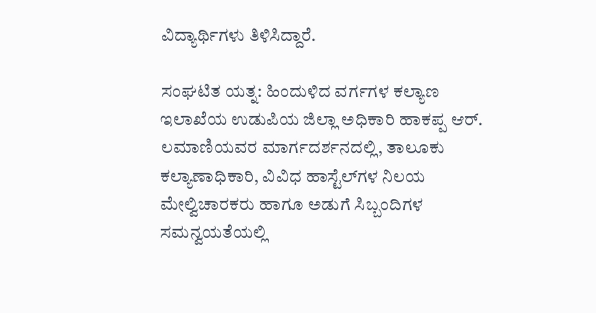ವಿದ್ಯಾರ್ಥಿಗಳು ತಿಳಿಸಿದ್ದಾರೆ.

ಸಂಘಟಿತ ಯತ್ನ: ಹಿಂದುಳಿದ ವರ್ಗಗಳ ಕಲ್ಯಾಣ ಇಲಾಖೆಯ ಉಡುಪಿಯ ಜಿಲ್ಲಾ ಅಧಿಕಾರಿ ಹಾಕಪ್ಪ ಆರ್. ಲಮಾಣಿಯವರ ಮಾರ್ಗದರ್ಶನದಲ್ಲಿ, ತಾಲೂಕು ಕಲ್ಯಾಣಾಧಿಕಾರಿ, ವಿವಿಧ ಹಾಸ್ಟೆಲ್‌ಗಳ ನಿಲಯ ಮೇಲ್ವಿಚಾರಕರು ಹಾಗೂ ಅಡುಗೆ ಸಿಬ್ಬಂದಿಗಳ ಸಮನ್ವಯತೆಯಲ್ಲಿ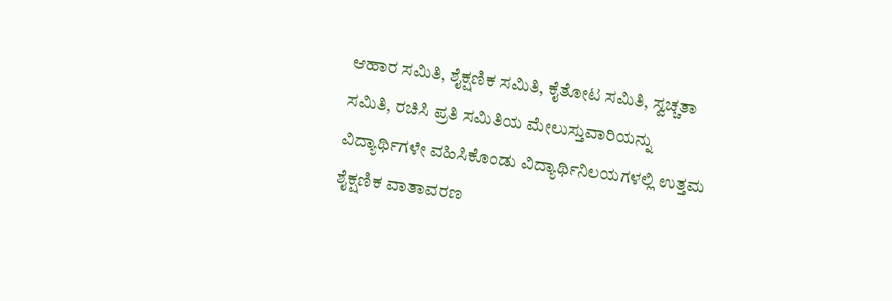ಆಹಾರ ಸಮಿತಿ, ಶೈಕ್ಷಣಿಕ ಸಮಿತಿ, ಕೈತೋಟ ಸಮಿತಿ, ಸ್ವಚ್ಚತಾ ಸಮಿತಿ, ರಚಿಸಿ ಪ್ರತಿ ಸಮಿತಿಯ ಮೇಲುಸ್ತುವಾರಿಯನ್ನು ವಿದ್ಯಾರ್ಥಿಗಳೇ ವಹಿಸಿಕೊಂಡು ವಿದ್ಯಾರ್ಥಿನಿಲಯಗಳಲ್ಲಿ ಉತ್ತಮ ಶೈಕ್ಷಣಿಕ ವಾತಾವರಣ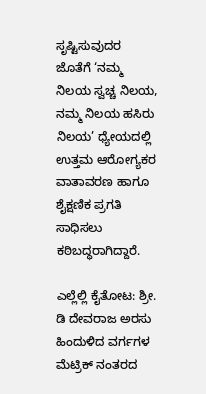ಸೃಷ್ಟಿಸುವುದರ ಜೊತೆಗೆ ‘ನಮ್ಮ ನಿಲಯ ಸ್ವಚ್ಚ ನಿಲಯ, ನಮ್ಮ ನಿಲಯ ಹಸಿರು ನಿಲಯ’ ಧ್ಯೇಯದಲ್ಲಿ ಉತ್ತಮ ಆರೋಗ್ಯಕರ ವಾತಾವರಣ ಹಾಗೂ ಶೈಕ್ಷಣಿಕ ಪ್ರಗತಿ ಸಾಧಿಸಲು ಕಠಿಬದ್ಧರಾಗಿದ್ದಾರೆ.

ಎಲ್ಲೆಲ್ಲಿ ಕೈತೋಟ: ಶ್ರೀ. ಡಿ ದೇವರಾಜ ಅರಸು ಹಿಂದುಳಿದ ವರ್ಗಗಳ ಮೆಟ್ರಿಕ್ ನಂತರದ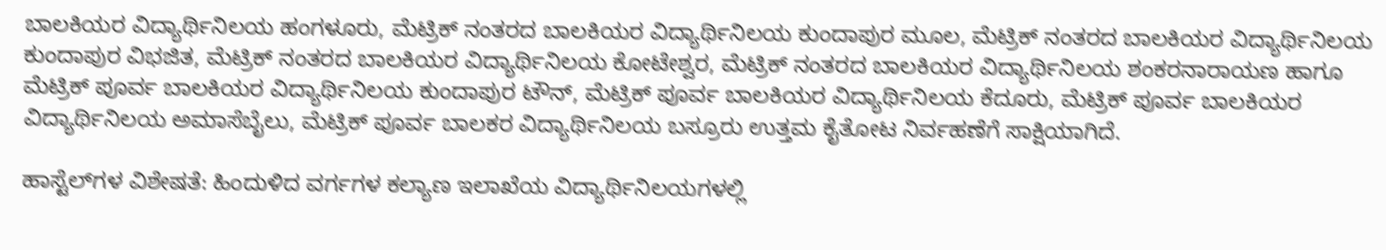ಬಾಲಕಿಯರ ವಿದ್ಯಾರ್ಥಿನಿಲಯ ಹಂಗಳೂರು, ಮೆಟ್ರಿಕ್ ನಂತರದ ಬಾಲಕಿಯರ ವಿದ್ಯಾರ್ಥಿನಿಲಯ ಕುಂದಾಪುರ ಮೂಲ, ಮೆಟ್ರಿಕ್ ನಂತರದ ಬಾಲಕಿಯರ ವಿದ್ಯಾರ್ಥಿನಿಲಯ ಕುಂದಾಪುರ ವಿಭಜಿತ, ಮೆಟ್ರಿಕ್ ನಂತರದ ಬಾಲಕಿಯರ ವಿದ್ಯಾರ್ಥಿನಿಲಯ ಕೋಟೇಶ್ವರ, ಮೆಟ್ರಿಕ್ ನಂತರದ ಬಾಲಕಿಯರ ವಿದ್ಯಾರ್ಥಿನಿಲಯ ಶಂಕರನಾರಾಯಣ ಹಾಗೂ ಮೆಟ್ರಿಕ್ ಪೂರ್ವ ಬಾಲಕಿಯರ ವಿದ್ಯಾರ್ಥಿನಿಲಯ ಕುಂದಾಪುರ ಟೌನ್, ಮೆಟ್ರಿಕ್ ಪೂರ್ವ ಬಾಲಕಿಯರ ವಿದ್ಯಾರ್ಥಿನಿಲಯ ಕೆದೂರು, ಮೆಟ್ರಿಕ್ ಪೂರ್ವ ಬಾಲಕಿಯರ ವಿದ್ಯಾರ್ಥಿನಿಲಯ ಅಮಾಸೆಬೈಲು, ಮೆಟ್ರಿಕ್ ಪೂರ್ವ ಬಾಲಕರ ವಿದ್ಯಾರ್ಥಿನಿಲಯ ಬಸ್ರೂರು ಉತ್ತಮ ಕೈತೋಟ ನಿರ್ವಹಣೆಗೆ ಸಾಕ್ಷಿಯಾಗಿದೆ.

ಹಾಸ್ಟೆಲ್‌ಗಳ ವಿಶೇಷತೆ: ಹಿಂದುಳಿದ ವರ್ಗಗಳ ಕಲ್ಯಾಣ ಇಲಾಖೆಯ ವಿದ್ಯಾರ್ಥಿನಿಲಯಗಳಲ್ಲಿ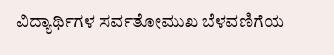ವಿದ್ಯಾರ್ಥಿಗಳ ಸರ್ವತೋಮುಖ ಬೆಳವಣಿಗೆಯ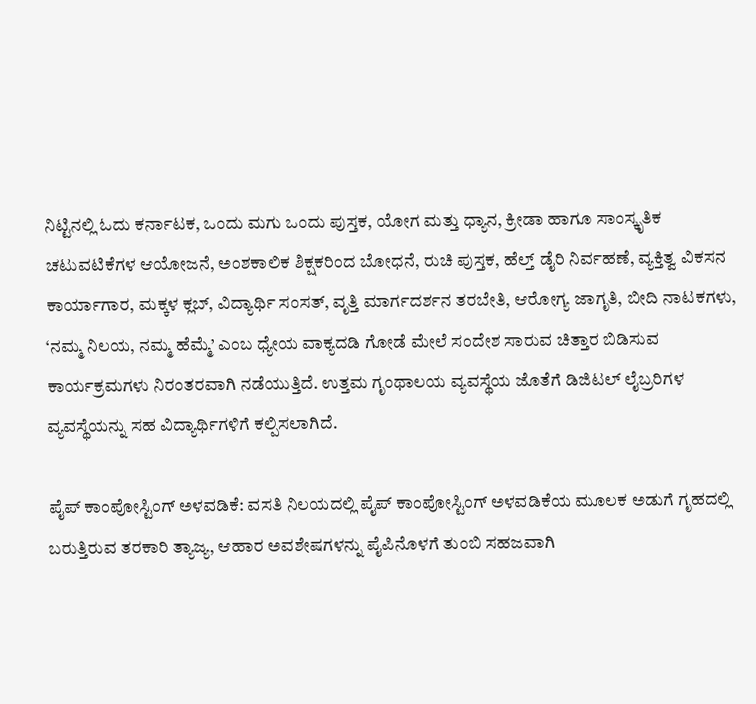ನಿಟ್ಟಿನಲ್ಲಿ ಓದು ಕರ್ನಾಟಕ, ಒಂದು ಮಗು ಒಂದು ಪುಸ್ತಕ, ಯೋಗ ಮತ್ತು ಧ್ಯಾನ, ಕ್ರೀಡಾ ಹಾಗೂ ಸಾಂಸ್ಕೃತಿಕ ಚಟುವಟಿಕೆಗಳ ಆಯೋಜನೆ, ಅಂಶಕಾಲಿಕ ಶಿಕ್ಷಕರಿಂದ ಬೋಧನೆ, ರುಚಿ ಪುಸ್ತಕ, ಹೆಲ್ತ್‌ ಡೈರಿ ನಿರ್ವಹಣೆ, ವ್ಯಕ್ತಿತ್ವ ವಿಕಸನ ಕಾರ್ಯಾಗಾರ, ಮಕ್ಕಳ ಕ್ಲಬ್, ವಿದ್ಯಾರ್ಥಿ ಸಂಸತ್, ವೃತ್ತಿ ಮಾರ್ಗದರ್ಶನ ತರಬೇತಿ, ಆರೋಗ್ಯ ಜಾಗೃತಿ, ಬೀದಿ ನಾಟಕಗಳು, ‘ನಮ್ಮ ನಿಲಯ, ನಮ್ಮ ಹೆಮ್ಮೆ’ ಎಂಬ ಧ್ಯೇಯ ವಾಕ್ಯದಡಿ ಗೋಡೆ ಮೇಲೆ ಸಂದೇಶ ಸಾರುವ ಚಿತ್ತಾರ ಬಿಡಿಸುವ ಕಾರ್ಯಕ್ರಮಗಳು ನಿರಂತರವಾಗಿ ನಡೆಯುತ್ತಿದೆ. ಉತ್ತಮ ಗೃಂಥಾಲಯ ವ್ಯವಸ್ಥೆಯ ಜೊತೆಗೆ ಡಿಜಿಟಲ್ ಲೈಬ್ರರಿಗಳ ವ್ಯವಸ್ಥೆಯನ್ನು ಸಹ ವಿದ್ಯಾರ್ಥಿಗಳಿಗೆ ಕಲ್ಪಿಸಲಾಗಿದೆ.

ಪೈಪ್ ಕಾಂಪೋಸ್ಟಿಂಗ್ ಅಳವಡಿಕೆ: ವಸತಿ ನಿಲಯದಲ್ಲಿ ಪೈಪ್ ಕಾಂಪೋಸ್ಟಿಂಗ್ ಅಳವಡಿಕೆಯ ಮೂಲಕ ಅಡುಗೆ ಗೃಹದಲ್ಲಿ ಬರುತ್ತಿರುವ ತರಕಾರಿ ತ್ಯಾಜ್ಯ, ಆಹಾರ ಅವಶೇಷಗಳನ್ನು ಪೈಪಿನೊಳಗೆ ತುಂಬಿ ಸಹಜವಾಗಿ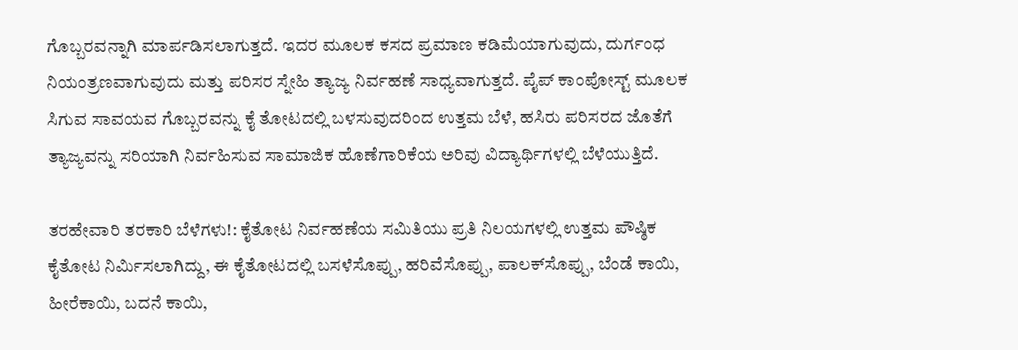ಗೊಬ್ಬರವನ್ನಾಗಿ ಮಾರ್ಪಡಿಸಲಾಗುತ್ತದೆ. ಇದರ ಮೂಲಕ ಕಸದ ಪ್ರಮಾಣ ಕಡಿಮೆಯಾಗುವುದು, ದುರ್ಗಂಧ ನಿಯಂತ್ರಣವಾಗುವುದು ಮತ್ತು ಪರಿಸರ ಸ್ನೇಹಿ ತ್ಯಾಜ್ಯ ನಿರ್ವಹಣೆ ಸಾಧ್ಯವಾಗುತ್ತದೆ. ಪೈಪ್ ಕಾಂಪೋಸ್ಟ್ ಮೂಲಕ ಸಿಗುವ ಸಾವಯವ ಗೊಬ್ಬರವನ್ನು ಕೈ ತೋಟದಲ್ಲಿ ಬಳಸುವುದರಿಂದ ಉತ್ತಮ ಬೆಳೆ, ಹಸಿರು ಪರಿಸರದ ಜೊತೆಗೆ ತ್ಯಾಜ್ಯವನ್ನು ಸರಿಯಾಗಿ ನಿರ್ವಹಿಸುವ ಸಾಮಾಜಿಕ ಹೊಣೆಗಾರಿಕೆಯ ಅರಿವು ವಿದ್ಯಾರ್ಥಿಗಳಲ್ಲಿ ಬೆಳೆಯುತ್ತಿದೆ.

ತರಹೇವಾರಿ ತರಕಾರಿ ಬೆಳೆಗಳು!: ಕೈತೋಟ ನಿರ್ವಹಣೆಯ ಸಮಿತಿಯು ಪ್ರತಿ ನಿಲಯಗಳಲ್ಲಿ ಉತ್ತಮ ಪೌಷ್ಠಿಕ ಕೈತೋಟ ನಿರ್ಮಿಸಲಾಗಿದ್ದು, ಈ ಕೈತೋಟದಲ್ಲಿ ಬಸಳೆಸೊಪ್ಪು, ಹರಿವೆಸೊಪ್ಪು, ಪಾಲಕ್‌ಸೊಪ್ಪು, ಬೆಂಡೆ ಕಾಯಿ, ಹೀರೆಕಾಯಿ, ಬದನೆ ಕಾಯಿ,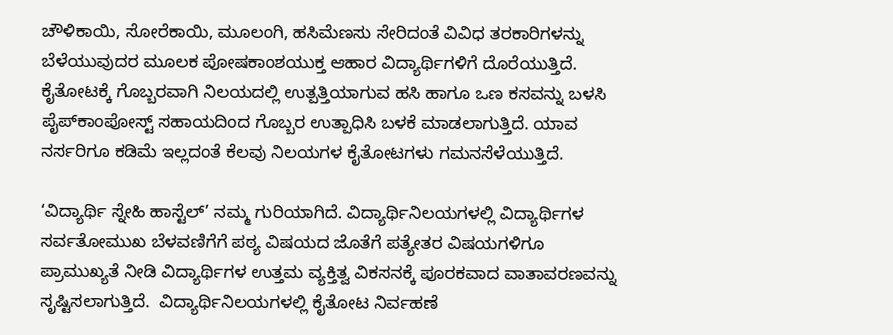ಚೌಳಿಕಾಯಿ, ಸೋರೆಕಾಯಿ, ಮೂಲಂಗಿ, ಹಸಿಮೆಣಸು ಸೇರಿದಂತೆ ವಿವಿಧ ತರಕಾರಿಗಳನ್ನು ಬೆಳೆಯುವುದರ ಮೂಲಕ ಪೋಷಕಾಂಶಯುಕ್ತ ಆಹಾರ ವಿದ್ಯಾರ್ಥಿಗಳಿಗೆ ದೊರೆಯುತ್ತಿದೆ. ಕೈತೋಟಕ್ಕೆ ಗೊಬ್ಬರವಾಗಿ ನಿಲಯದಲ್ಲಿ ಉತ್ಪತ್ತಿಯಾಗುವ ಹಸಿ ಹಾಗೂ ಒಣ ಕಸವನ್ನು ಬಳಸಿ ಪೈಪ್‌ಕಾಂಪೋಸ್ಟ್ ಸಹಾಯದಿಂದ ಗೊಬ್ಬರ ಉತ್ಪಾಧಿಸಿ ಬಳಕೆ ಮಾಡಲಾಗುತ್ತಿದೆ. ಯಾವ ನರ್ಸರಿಗೂ ಕಡಿಮೆ ಇಲ್ಲದಂತೆ ಕೆಲವು ನಿಲಯಗಳ ಕೈತೋಟಗಳು ಗಮನಸೆಳೆಯುತ್ತಿದೆ.

‘ವಿದ್ಯಾರ್ಥಿ ಸ್ನೇಹಿ ಹಾಸ್ಟೆಲ್’ ನಮ್ಮ ಗುರಿಯಾಗಿದೆ. ವಿದ್ಯಾರ್ಥಿನಿಲಯಗಳಲ್ಲಿ ವಿದ್ಯಾರ್ಥಿಗಳ ಸರ್ವತೋಮುಖ ಬೆಳವಣಿಗೆಗೆ ಪಠ್ಯ ವಿಷಯದ ಜೊತೆಗೆ ಪತ್ಯೇತರ ವಿಷಯಗಳಿಗೂ ಪ್ರಾಮುಖ್ಯತೆ ನೀಡಿ ವಿದ್ಯಾರ್ಥಿಗಳ ಉತ್ತಮ ವ್ಯಕ್ತಿತ್ವ ವಿಕಸನಕ್ಕೆ ಪೂರಕವಾದ ವಾತಾವರಣವನ್ನು ಸೃಷ್ಟಿಸಲಾಗುತ್ತಿದೆ.  ವಿದ್ಯಾರ್ಥಿನಿಲಯಗಳಲ್ಲಿ ಕೈತೋಟ ನಿರ್ವಹಣೆ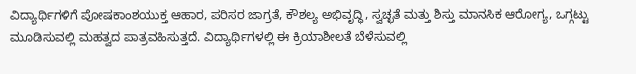ವಿದ್ಯಾರ್ಥಿಗಳಿಗೆ ಪೋಷಕಾಂಶಯುಕ್ತ ಆಹಾರ, ಪರಿಸರ ಜಾಗ್ರತೆ, ಕೌಶಲ್ಯ ಅಭಿವೃದ್ಧಿ, ಸ್ವಚ್ಛತೆ ಮತ್ತು ಶಿಸ್ತು ಮಾನಸಿಕ ಆರೋಗ್ಯ, ಒಗ್ಗಟ್ಟು ಮೂಡಿಸುವಲ್ಲಿ ಮಹತ್ವದ ಪಾತ್ರವಹಿಸುತ್ತದೆ. ವಿದ್ಯಾರ್ಥಿಗಳಲ್ಲಿ ಈ ಕ್ರಿಯಾಶೀಲತೆ ಬೆಳೆಸುವಲ್ಲಿ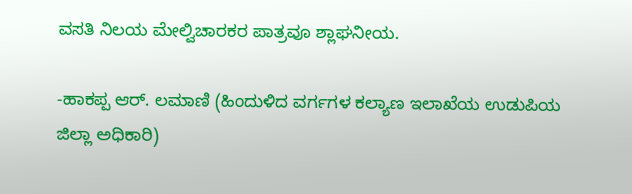ವಸತಿ ನಿಲಯ ಮೇಲ್ವಿಚಾರಕರ ಪಾತ್ರವೂ ಶ್ಲಾಘನೀಯ.

-ಹಾಕಪ್ಪ ಆರ್. ಲಮಾಣಿ (ಹಿಂದುಳಿದ ವರ್ಗಗಳ ಕಲ್ಯಾಣ ಇಲಾಖೆಯ ಉಡುಪಿಯ ಜಿಲ್ಲಾ ಅಧಿಕಾರಿ)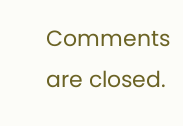Comments are closed.